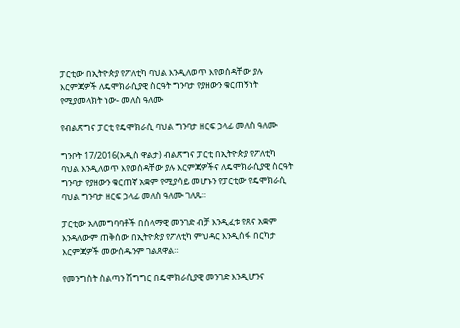ፓርቲው በኢትዮጵያ የፖለቲካ ባህል እንዲለወጥ እየወሰዳቸው ያሉ እርምጃዎች ለዴሞክራሲያዊ ስርዓት ግንባታ የያዘውን ቁርጠኝነት የሚያመላክት ነው- መለስ ዓለሙ

የብልጽግና ፓርቲ የዴሞክራሲ ባህል ግንባታ ዘርፍ ኃላፊ መለስ ዓለሙ

ግንቦት 17/2016(አዲስ ዋልታ) ብልጽግና ፓርቲ በኢትዮጵያ የፖለቲካ ባህል እንዲለወጥ እየወሰዳቸው ያሉ እርምጃዎችና ለዴሞክራሲያዊ ስርዓት ግንባታ የያዘውን ቁርጠኛ አቋም የሚያሳይ መሆኑን የፓርቲው የዴሞክራሲ ባህል ግንባታ ዘርፍ ኃላፊ መለስ ዓለሙ ገለጹ።

ፓርቲው አለመግባባቶች በሰላማዊ መንገድ ብቻ እንዲፈቱ የጸና አቋም እንዳለውም ጠቅሰው በኢትዮጵያ የፖለቲካ ምህዳር እንዲሰፋ በርካታ እርምጃዎች መውሰዱንም ገልጸዋል።

የመንግስት ስልጣን ሽግግር በዴሞክራሲያዊ መንገድ እንዲሆንና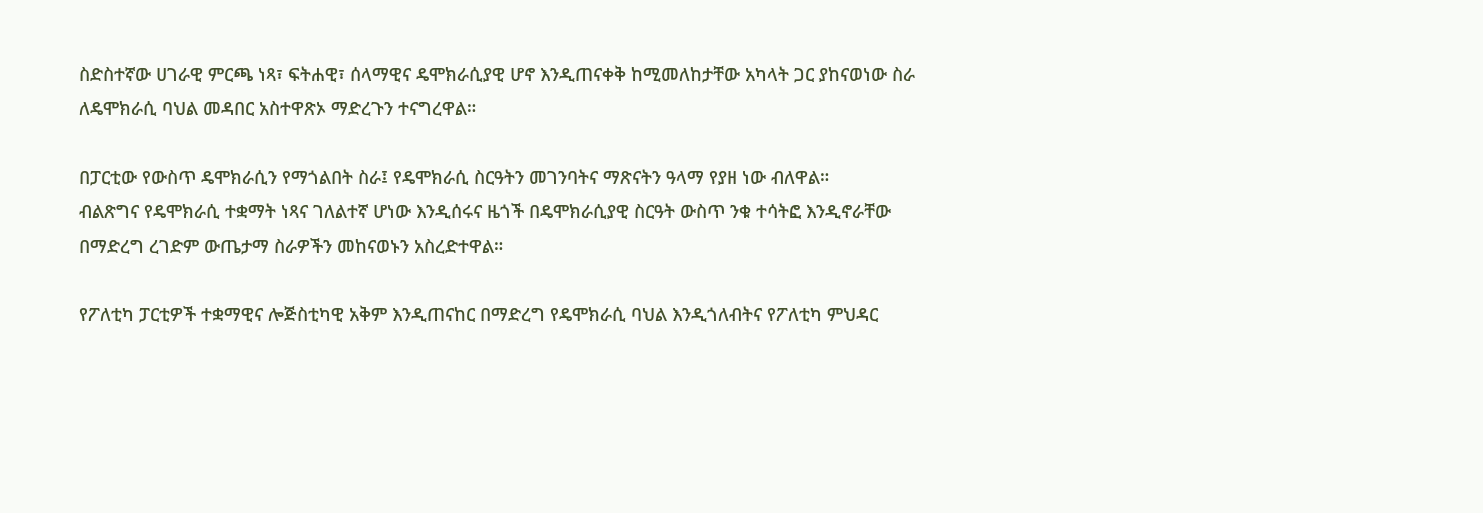ስድስተኛው ሀገራዊ ምርጫ ነጻ፣ ፍትሐዊ፣ ሰላማዊና ዴሞክራሲያዊ ሆኖ እንዲጠናቀቅ ከሚመለከታቸው አካላት ጋር ያከናወነው ስራ ለዴሞክራሲ ባህል መዳበር አስተዋጽኦ ማድረጉን ተናግረዋል።

በፓርቲው የውስጥ ዴሞክራሲን የማጎልበት ስራ፤ የዴሞክራሲ ስርዓትን መገንባትና ማጽናትን ዓላማ የያዘ ነው ብለዋል።
ብልጽግና የዴሞክራሲ ተቋማት ነጻና ገለልተኛ ሆነው እንዲሰሩና ዜጎች በዴሞክራሲያዊ ስርዓት ውስጥ ንቁ ተሳትፎ እንዲኖራቸው በማድረግ ረገድም ውጤታማ ስራዎችን መከናወኑን አስረድተዋል።

የፖለቲካ ፓርቲዎች ተቋማዊና ሎጅስቲካዊ አቅም እንዲጠናከር በማድረግ የዴሞክራሲ ባህል እንዲጎለብትና የፖለቲካ ምህዳር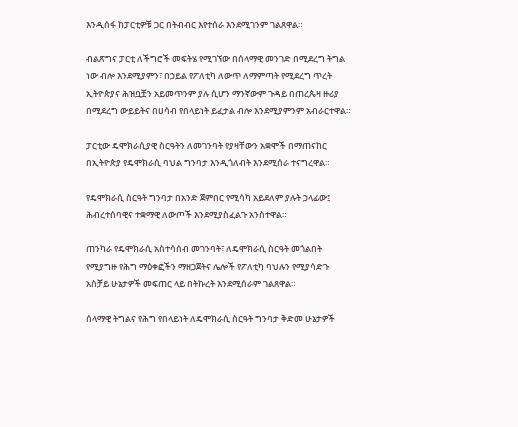እንዲሰፋ ከፓርቲዎቹ ጋር በትብብር እየተሰራ እንደሚገንም ገልጸዋል።

ብልጽግና ፓርቲ ለችግሮች መፍትሄ የሚገኘው በሰላማዊ መንገድ በሚደረግ ትግል ነው ብሎ እንደሚያምን፣ በኃይል የፖለቲካ ለውጥ ለማምጣት የሚደረግ ጥረት ኢትዮጵያና ሕዝቧቿን አይመጥንም ያሉ ሲሆን ማንኛውም ጉዳይ በጠረጴዛ ዙሪያ በሚደረግ ውይይትና በሀሳብ የበላይነት ይፈታል ብሎ እንደሚያምንም አብራርተዋል።

ፓርቲው ዴሞክራሲያዊ ስርዓትን ለመገንባት የያዛቸውን አቋሞች በማጠናከር በኢትዮጵያ የዴሞክራሲ ባህል ግንባታ እንዲጎለብት እንደሚሰራ ተናግረዋል።

የዴሞክራሲ ስርዓት ግንባታ በአንድ ጀምበር የሚሳካ አይደለም ያሉት ኃላፊው፤ ሕብረተሰባዊና ተቋማዊ ለውጦች እንደሚያስፈልጉ አንስተዋል።

ጠንካራ የዴሞክራሲ አስተሳሰብ መገንባት፣ ለዴሞክራሲ ስርዓት መጎልበት የሚያግዙ የሕግ ማዕቀፎችን ማዘጋጀትና ሌሎች የፖለቲካ ባህሉን የሚያሳድጉ አስቻይ ሁኔታዎች መፍጠር ላይ በትኩረት እንደሚሰራም ገልጸዋል።

ሰላማዊ ትግልና የሕግ የበላይነት ለዴሞክራሲ ስርዓት ግንባታ ቅድመ ሁኔታዎች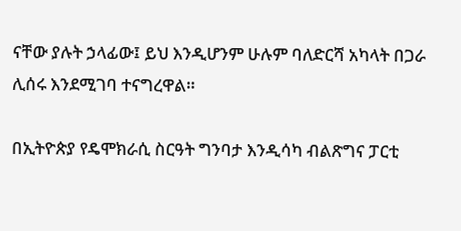ናቸው ያሉት ኃላፊው፤ ይህ እንዲሆንም ሁሉም ባለድርሻ አካላት በጋራ ሊሰሩ እንደሚገባ ተናግረዋል።

በኢትዮጵያ የዴሞክራሲ ስርዓት ግንባታ እንዲሳካ ብልጽግና ፓርቲ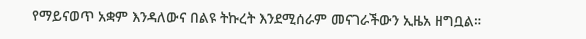የማይናወጥ አቋም እንዳለውና በልዩ ትኩረት እንደሚሰራም መናገራችውን ኢዜአ ዘግቧል።